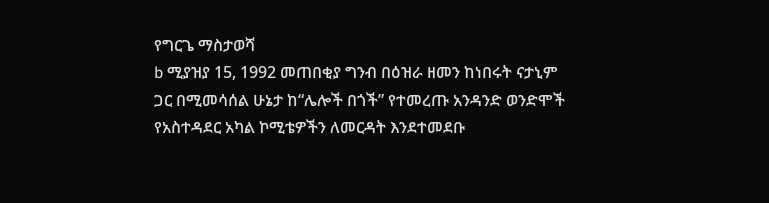የግርጌ ማስታወሻ
b ሚያዝያ 15, 1992 መጠበቂያ ግንብ በዕዝራ ዘመን ከነበሩት ናታኒም ጋር በሚመሳሰል ሁኔታ ከ“ሌሎች በጎች” የተመረጡ አንዳንድ ወንድሞች የአስተዳደር አካል ኮሚቴዎችን ለመርዳት እንደተመደቡ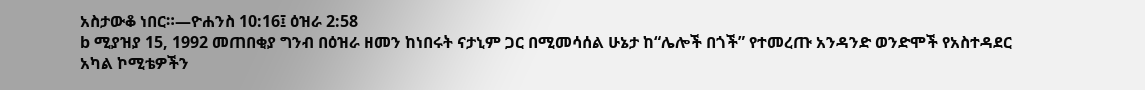አስታውቆ ነበር።—ዮሐንስ 10:16፤ ዕዝራ 2:58
b ሚያዝያ 15, 1992 መጠበቂያ ግንብ በዕዝራ ዘመን ከነበሩት ናታኒም ጋር በሚመሳሰል ሁኔታ ከ“ሌሎች በጎች” የተመረጡ አንዳንድ ወንድሞች የአስተዳደር አካል ኮሚቴዎችን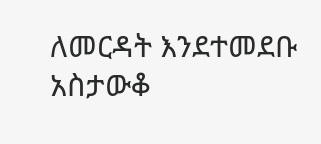ለመርዳት እንደተመደቡ አስታውቆ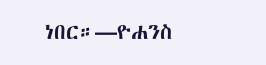ነበር።—ዮሐንስ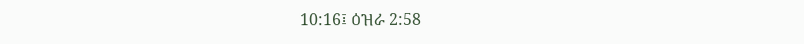10:16፤ ዕዝራ 2:58